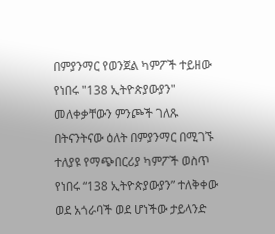በምያንማር የወንጀል ካምፖች ተይዘው የነበሩ "138 ኢትዮጵያውያን" መለቀቃቸውን ምንጮች ገለጹ
በትናንትናው ዕለት በምያንማር በሚገኙ ተለያዩ የማጭበርሪያ ካምፖች ወስጥ የነበሩ “138 ኢትዮጵያውያን” ተለቅቀው ወደ አጎራባች ወደ ሆነችው ታይላንድ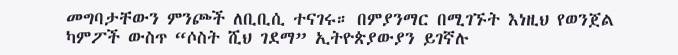መግባታቸውን ምንጮች ለቢቢሲ ተናገሩ። በምያንማር በሚገኙት እነዚህ የወንጀል ካምፖች ውስጥ “ሶስት ሺህ ገደማ” ኢትዮጵያውያን ይገኛሉ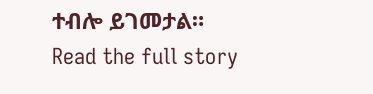ተብሎ ይገመታል።
Read the full story